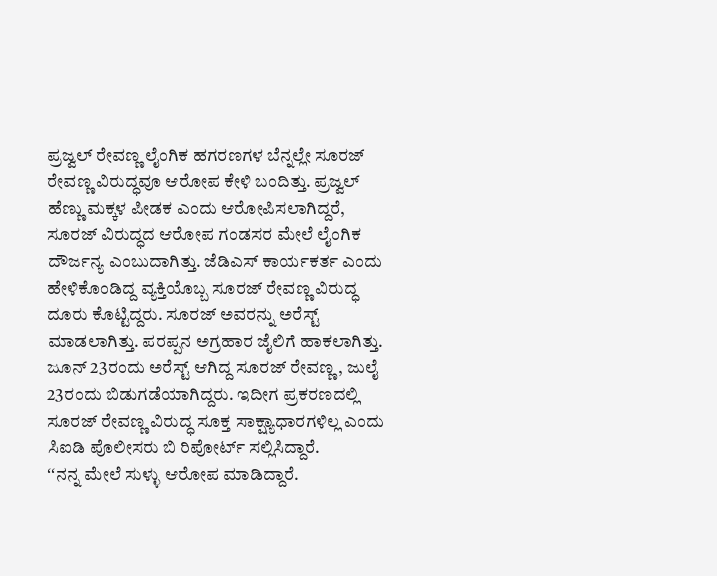ಪ್ರಜ್ವಲ್ ರೇವಣ್ಣ ಲೈಂಗಿಕ ಹಗರಣಗಳ ಬೆನ್ನಲ್ಲೇ ಸೂರಜ್ ರೇವಣ್ಣ ವಿರುದ್ಧವೂ ಆರೋಪ ಕೇಳಿ ಬಂದಿತ್ತು. ಪ್ರಜ್ವಲ್ ಹೆಣ್ಣು ಮಕ್ಕಳ ಪೀಡಕ ಎಂದು ಆರೋಪಿಸಲಾಗಿದ್ದರೆ, ಸೂರಜ್ ವಿರುದ್ಧದ ಆರೋಪ ಗಂಡಸರ ಮೇಲೆ ಲೈಂಗಿಕ ದೌರ್ಜನ್ಯ ಎಂಬುದಾಗಿತ್ತು. ಜೆಡಿಎಸ್ ಕಾರ್ಯಕರ್ತ ಎಂದು ಹೇಳಿಕೊಂಡಿದ್ದ ವ್ಯಕ್ತಿಯೊಬ್ಬ ಸೂರಜ್ ರೇವಣ್ಣ ವಿರುದ್ಧ ದೂರು ಕೊಟ್ಟಿದ್ದರು. ಸೂರಜ್ ಅವರನ್ನು ಅರೆಸ್ಟ್ ಮಾಡಲಾಗಿತ್ತು. ಪರಪ್ಪನ ಅಗ್ರಹಾರ ಜೈಲಿಗೆ ಹಾಕಲಾಗಿತ್ತು. ಜೂನ್ 23ರಂದು ಅರೆಸ್ಟ್ ಆಗಿದ್ದ ಸೂರಜ್ ರೇವಣ್ಣ, ಜುಲೈ 23ರಂದು ಬಿಡುಗಡೆಯಾಗಿದ್ದರು. ಇದೀಗ ಪ್ರಕರಣದಲ್ಲಿ ಸೂರಜ್ ರೇವಣ್ಣ ವಿರುದ್ಧ ಸೂಕ್ತ ಸಾಕ್ಷ್ಯಾಧಾರಗಳಿಲ್ಲ ಎಂದು ಸಿಐಡಿ ಪೊಲೀಸರು ಬಿ ರಿಪೋರ್ಟ್ ಸಲ್ಲಿಸಿದ್ದಾರೆ.
ʻʻನನ್ನ ಮೇಲೆ ಸುಳ್ಳು ಆರೋಪ ಮಾಡಿದ್ದಾರೆ.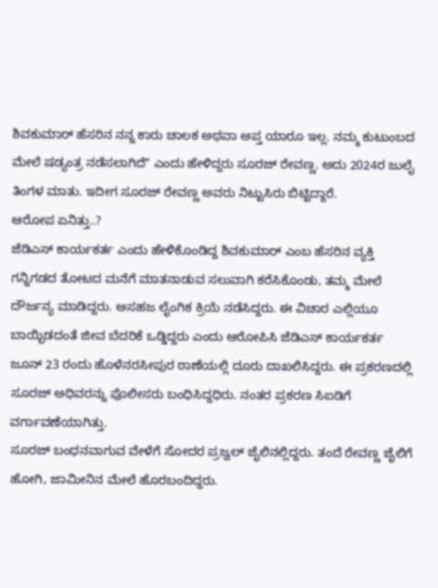ಶಿವಕುಮಾರ್ ಹೆಸರಿನ ನನ್ನ ಕಾರು ಚಾಲಕ ಅಥವಾ ಅಪ್ತ ಯಾರೂ ಇಲ್ಲ. ನಮ್ಮ ಕುಟುಂಬದ ಮೇಲೆ ಷಡ್ಯಂತ್ರ ನಡೆಸಲಾಗಿದೆʼʼ ಎಂದು ಹೇಳಿದ್ದರು ಸೂರಜ್ ರೇವಣ್ಣ. ಅದು 2024ರ ಜುಲೈ ತಿಂಗಳ ಮಾತು. ಇದೀಗ ಸೂರಜ್ ರೇವಣ್ಣ ಅವರು ನಿಟ್ಟುಸಿರು ಬಿಟ್ಟಿದ್ದಾರೆ.
ಆರೋಪ ಏನಿತ್ತು..?
ಜೆಡಿಎಸ್ ಕಾರ್ಯಕರ್ತ ಎಂದು ಹೇಳಿಕೊಂಡಿದ್ದ ಶಿವಕುಮಾರ್ ಎಂಬ ಹೆಸರಿನ ವ್ಯಕ್ತಿ ಗನ್ನಿಗಡದ ತೋಟದ ಮನೆಗೆ ಮಾತನಾಡುವ ಸಲುವಾಗಿ ಕರೆಸಿಕೊಂಡು, ತಮ್ಮ ಮೇಲೆ ದೌರ್ಜನ್ಯ ಮಾಡಿದ್ದರು. ಅಸಹಜ ಲೈಂಗಿಕ ಕ್ರಿಯೆ ನಡೆಸಿದ್ದರು. ಈ ವಿಚಾರ ಎಲ್ಲಿಯೂ ಬಾಯ್ಬಿಡದಂತೆ ಜೀವ ಬೆದರಿಕೆ ಒಡ್ಡಿದ್ದರು ಎಂದು ಆರೋಪಿಸಿ ಜೆಡಿಎಸ್ ಕಾರ್ಯಕರ್ತ ಜೂನ್ 23 ರಂದು ಹೊಳೆನರಸೀಪುರ ಠಾಣೆಯಲ್ಲಿ ದೂರು ದಾಖಲಿಸಿದ್ದರು. ಈ ಪ್ರಕರಣದಲ್ಲಿ ಸೂರಜ್ ಅಧಿವರನ್ನು ಪೊಲೀಸರು ಬಂಧಿಸಿದ್ದಧಿರು. ನಂತರ ಪ್ರಕರಣ ಸಿಐಡಿಗೆ ವರ್ಗಾವಣೆಯಾಗಿತ್ತು.
ಸೂರಜ್ ಬಂಧನವಾಗುವ ವೇಳೆಗೆ ಸೋದರ ಪ್ರಜ್ವಲ್ ಜೈಲಿನಲ್ಲಿದ್ದರು. ತಂದೆ ರೇವಣ್ಣ ಜೈಲಿಗೆ ಹೋಗಿ, ಜಾಮೀನಿನ ಮೇಲೆ ಹೊರಬಂದಿದ್ದರು.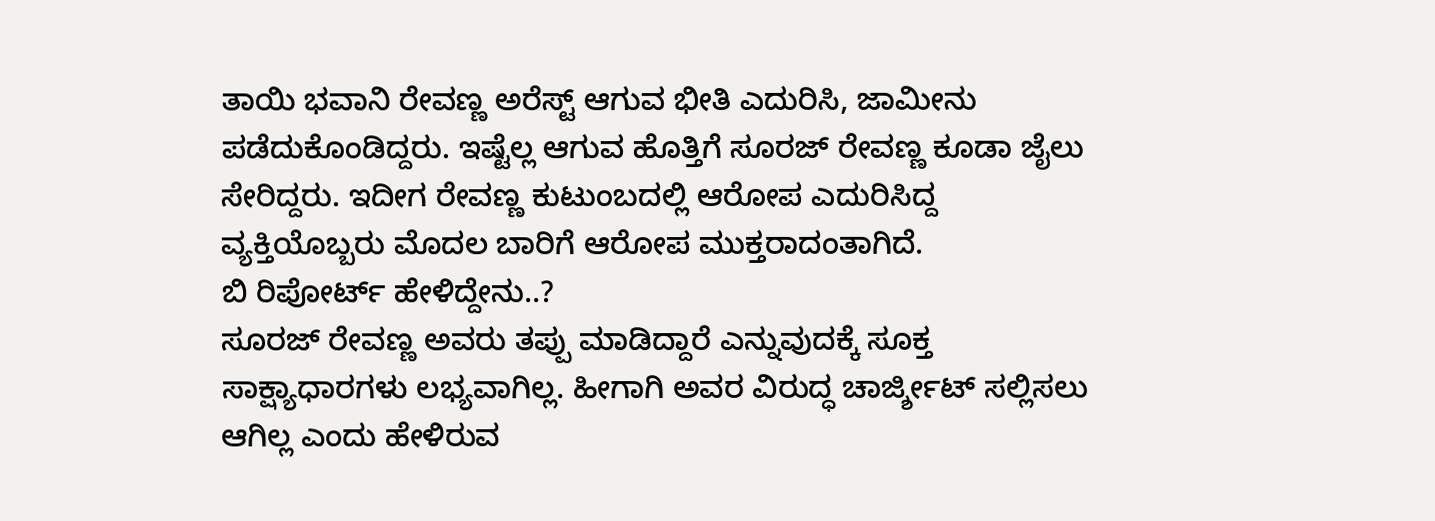ತಾಯಿ ಭವಾನಿ ರೇವಣ್ಣ ಅರೆಸ್ಟ್ ಆಗುವ ಭೀತಿ ಎದುರಿಸಿ, ಜಾಮೀನು ಪಡೆದುಕೊಂಡಿದ್ದರು. ಇಷ್ಟೆಲ್ಲ ಆಗುವ ಹೊತ್ತಿಗೆ ಸೂರಜ್ ರೇವಣ್ಣ ಕೂಡಾ ಜೈಲು ಸೇರಿದ್ದರು. ಇದೀಗ ರೇವಣ್ಣ ಕುಟುಂಬದಲ್ಲಿ ಆರೋಪ ಎದುರಿಸಿದ್ದ ವ್ಯಕ್ತಿಯೊಬ್ಬರು ಮೊದಲ ಬಾರಿಗೆ ಆರೋಪ ಮುಕ್ತರಾದಂತಾಗಿದೆ.
ಬಿ ರಿಪೋರ್ಟ್ ಹೇಳಿದ್ದೇನು..?
ಸೂರಜ್ ರೇವಣ್ಣ ಅವರು ತಪ್ಪು ಮಾಡಿದ್ದಾರೆ ಎನ್ನುವುದಕ್ಕೆ ಸೂಕ್ತ ಸಾಕ್ಷ್ಯಾಧಾರಗಳು ಲಭ್ಯವಾಗಿಲ್ಲ. ಹೀಗಾಗಿ ಅವರ ವಿರುದ್ಧ ಚಾರ್ಜ್ಶೀಟ್ ಸಲ್ಲಿಸಲು ಆಗಿಲ್ಲ ಎಂದು ಹೇಳಿರುವ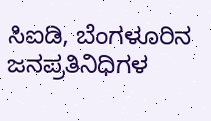ಸಿಐಡಿ, ಬೆಂಗಳೂರಿನ ಜನಪ್ರತಿನಿಧಿಗಳ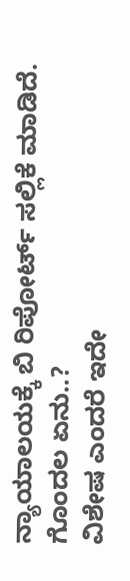ನ್ಯಾಯಾಲಯಕ್ಕೆ ಬಿ ರಿಪೋರ್ಟ್ ಸಲ್ಲಿಕೆ ಮಾಡಿದೆ.
ಗೊಂದಲ ಏನು..?
ವಿಶೇಷ ಎಂದರೆ ಇದೇ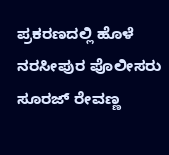ಪ್ರಕರಣದಲ್ಲಿ ಹೊಳೆ ನರಸೀಪುರ ಪೊಲೀಸರು ಸೂರಜ್ ರೇವಣ್ಣ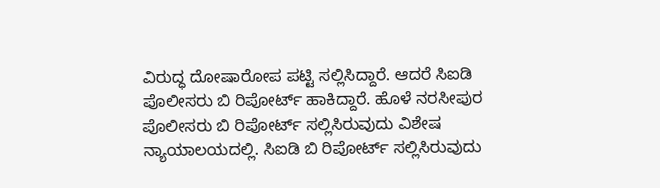ವಿರುದ್ಧ ದೋಷಾರೋಪ ಪಟ್ಟಿ ಸಲ್ಲಿಸಿದ್ದಾರೆ. ಆದರೆ ಸಿಐಡಿ ಪೊಲೀಸರು ಬಿ ರಿಪೋರ್ಟ್ ಹಾಕಿದ್ದಾರೆ. ಹೊಳೆ ನರಸೀಪುರ ಪೊಲೀಸರು ಬಿ ರಿಪೋರ್ಟ್ ಸಲ್ಲಿಸಿರುವುದು ವಿಶೇಷ ನ್ಯಾಯಾಲಯದಲ್ಲಿ. ಸಿಐಡಿ ಬಿ ರಿಪೋರ್ಟ್ ಸಲ್ಲಿಸಿರುವುದು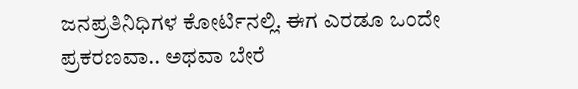ಜನಪ್ರತಿನಿಧಿಗಳ ಕೋರ್ಟಿನಲ್ಲಿ. ಈಗ ಎರಡೂ ಒಂದೇ ಪ್ರಕರಣವಾ.. ಅಥವಾ ಬೇರೆ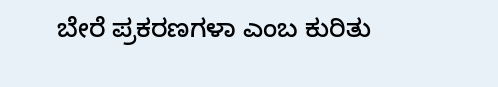ಬೇರೆ ಪ್ರಕರಣಗಳಾ ಎಂಬ ಕುರಿತು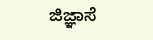ಜಿಜ್ಞಾಸೆ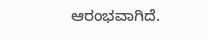ಆರಂಭವಾಗಿದೆ.